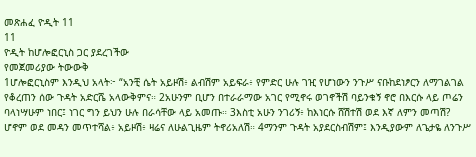መጽሐፈ ዮዲት 11
11
ዮዲት ከሆሎፎርኒስ ጋር ያደረገችው
የመጀመሪያው ትውውቅ
1ሆሎፎርኒስም እንዲህ አላት፦ “አንቺ ሴት አይዞሽ፥ ልብሽም አይፍራ፥ የምድር ሁሉ ገዢ የሆነውን ንጉሥ ናቡከደነፆርን ለማገልገል የቆረጠን ሰው ጉዳት አድርሼ አላውቅምና። 2አሁንም ቢሆን በተራራማው አገር የሚኖሩ ወገኖችሽ ባይንቁኝ ኖሮ በእርሱ ላይ ጦሬን ባላነሣሁም ነበር፤ ነገር ግን ይህን ሁሉ በራሳቸው ላይ አመጡ። 3እስቲ አሁን ንገሪኝ፥ ከእነርሱ ሸሽተሽ ወደ እኛ ለምን መጣሽ? ሆኖም ወደ መዳን መጥተሻል፥ አይዞሽ፥ ዛሬና ለሁልጊዜም ትኖሪአለሽ። 4ማንም ጉዳት አያደርስብሽም፤ እንዲያውም ለጌታዬ ለንጉሥ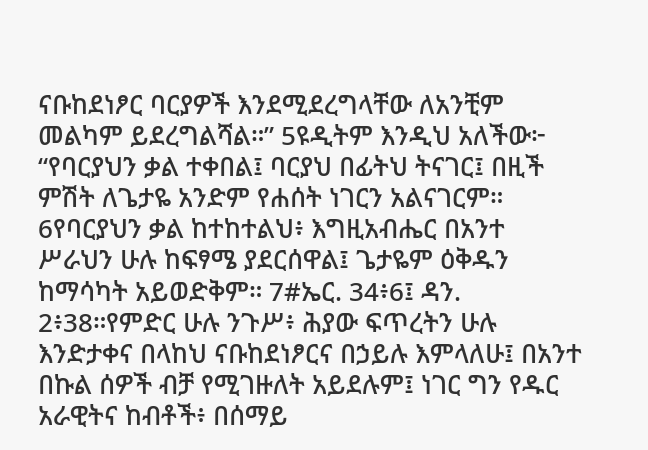ናቡከደነፆር ባርያዎች እንደሚደረግላቸው ለአንቺም መልካም ይደረግልሻል።” 5ዩዲትም እንዲህ አለችው፦ “የባርያህን ቃል ተቀበል፤ ባርያህ በፊትህ ትናገር፤ በዚች ምሽት ለጌታዬ አንድም የሐሰት ነገርን አልናገርም። 6የባርያህን ቃል ከተከተልህ፥ እግዚአብሔር በአንተ ሥራህን ሁሉ ከፍፃሜ ያደርሰዋል፤ ጌታዬም ዕቅዱን ከማሳካት አይወድቅም። 7#ኤር. 34፥6፤ ዳን. 2፥38።የምድር ሁሉ ንጉሥ፥ ሕያው ፍጥረትን ሁሉ እንድታቀና በላከህ ናቡከደነፆርና በኃይሉ እምላለሁ፤ በአንተ በኩል ሰዎች ብቻ የሚገዙለት አይደሉም፤ ነገር ግን የዱር አራዊትና ከብቶች፥ በሰማይ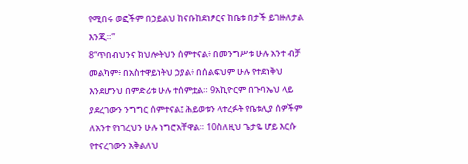የሚበሩ ወፎችም በኃይልህ ከናቡከደነፆርና ከቤቱ በታች ይገዙለታል እንጂ።”
8“ጥበብህንና ክህሎትህን ሰምተናል፥ በመንግሥቱ ሁሉ አንተ ብቻ መልካም፥ በአስተዋይነትህ ኃያል፥ በሰልፍህም ሁሉ የተደነቅህ እንደሆንህ በምድሪቱ ሁሉ ተሰምቷል። 9አኪዮርም በጉባኤህ ላይ ያደረገውን ንግግር ሰምተናል፤ ሕይወቱን ላተረፉት የቤቱሊያ ሰዎችም ለአንተ የነገረህን ሁሉ ነግሮአቸዋል። 10ስለዚህ ጌታዬ ሆይ እርሱ የተናረገውን አቅልለህ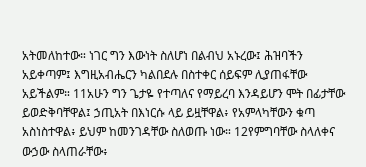አትመለከተው። ነገር ግን እውነት ስለሆነ በልብህ አኑረው፤ ሕዝባችን አይቀጣም፤ እግዚአብሔርን ካልበደሉ በስተቀር ሰይፍም ሊያጠፋቸው አይችልም። 11አሁን ግን ጌታዬ የተጣለና የማይረባ እንዳይሆን ሞት በፊታቸው ይወድቅባቸዋል፤ ኃጢአት በእነርሱ ላይ ይዟቸዋል፥ የአምላካቸውን ቁጣ አስነስተዋል፥ ይህም ከመንገዳቸው ስለወጡ ነው። 12የምግባቸው ስላለቀና ውኃው ስላጠራቸው፥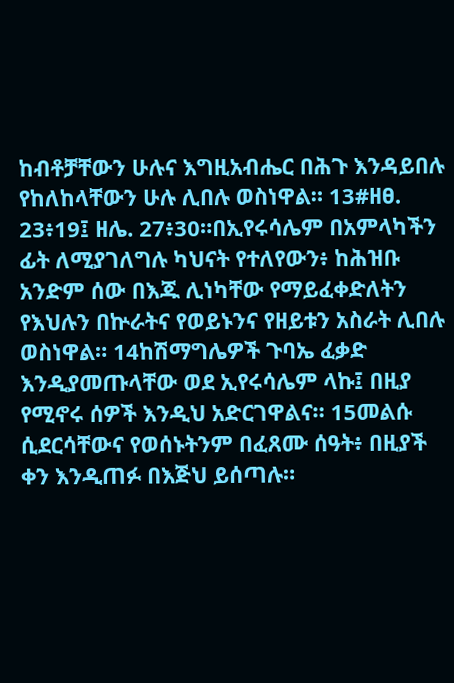ከብቶቻቸውን ሁሉና እግዚአብሔር በሕጉ እንዳይበሉ የከለከላቸውን ሁሉ ሊበሉ ወስነዋል። 13#ዘፀ. 23፥19፤ ዘሌ. 27፥30።በኢየሩሳሌም በአምላካችን ፊት ለሚያገለግሉ ካህናት የተለየውን፥ ከሕዝቡ አንድም ሰው በእጁ ሊነካቸው የማይፈቀድለትን የእህሉን በኵራትና የወይኑንና የዘይቱን አስራት ሊበሉ ወስነዋል። 14ከሽማግሌዎች ጉባኤ ፈቃድ እንዲያመጡላቸው ወደ ኢየሩሳሌም ላኩ፤ በዚያ የሚኖሩ ሰዎች እንዲህ አድርገዋልና። 15መልሱ ሲደርሳቸውና የወሰኑትንም በፈጸሙ ሰዓት፥ በዚያች ቀን እንዲጠፉ በእጅህ ይሰጣሉ።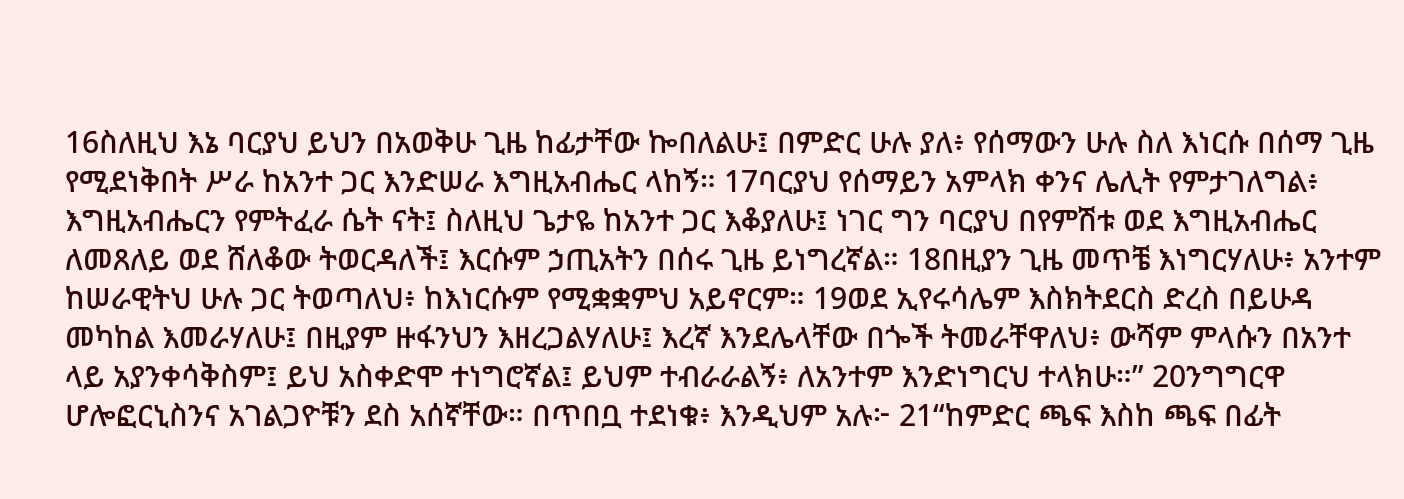16ስለዚህ እኔ ባርያህ ይህን በአወቅሁ ጊዜ ከፊታቸው ኰበለልሁ፤ በምድር ሁሉ ያለ፥ የሰማውን ሁሉ ስለ እነርሱ በሰማ ጊዜ የሚደነቅበት ሥራ ከአንተ ጋር እንድሠራ እግዚአብሔር ላከኝ። 17ባርያህ የሰማይን አምላክ ቀንና ሌሊት የምታገለግል፥ እግዚአብሔርን የምትፈራ ሴት ናት፤ ስለዚህ ጌታዬ ከአንተ ጋር እቆያለሁ፤ ነገር ግን ባርያህ በየምሽቱ ወደ እግዚአብሔር ለመጸለይ ወደ ሸለቆው ትወርዳለች፤ እርሱም ኃጢአትን በሰሩ ጊዜ ይነግረኛል። 18በዚያን ጊዜ መጥቼ እነግርሃለሁ፥ አንተም ከሠራዊትህ ሁሉ ጋር ትወጣለህ፥ ከእነርሱም የሚቋቋምህ አይኖርም። 19ወደ ኢየሩሳሌም እስክትደርስ ድረስ በይሁዳ መካከል እመራሃለሁ፤ በዚያም ዙፋንህን እዘረጋልሃለሁ፤ እረኛ እንደሌላቸው በጐች ትመራቸዋለህ፥ ውሻም ምላሱን በአንተ ላይ አያንቀሳቅስም፤ ይህ አስቀድሞ ተነግሮኛል፤ ይህም ተብራራልኝ፥ ለአንተም እንድነግርህ ተላክሁ።” 20ንግግርዋ ሆሎፎርኒስንና አገልጋዮቹን ደስ አሰኛቸው። በጥበቧ ተደነቁ፥ እንዲህም አሉ፦ 21“ከምድር ጫፍ እስከ ጫፍ በፊት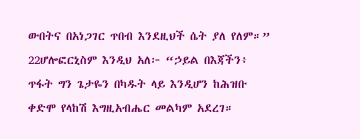ውበትና በአነጋገር ጥበብ እንደዚህች ሴት ያለ የለም።” 22ሆሎፎርኒስም እንዲህ አለ፦ “ኃይል በእጃችን፥ ጥፋት ግን ጌታዬን በካዱት ላይ እንዲሆን ከሕዝቡ ቀድሞ የላከሽ እግዚአብሔር መልካም አደረገ።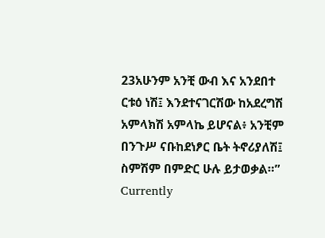23አሁንም አንቺ ውብ እና አንደበተ ርቱዕ ነሽ፤ እንደተናገርሽው ከአደረግሽ አምላክሽ አምላኬ ይሆናል፥ አንቺም በንጉሥ ናቡከደነፆር ቤት ትኖሪያለሽ፤ ስምሽም በምድር ሁሉ ይታወቃል።”
Currently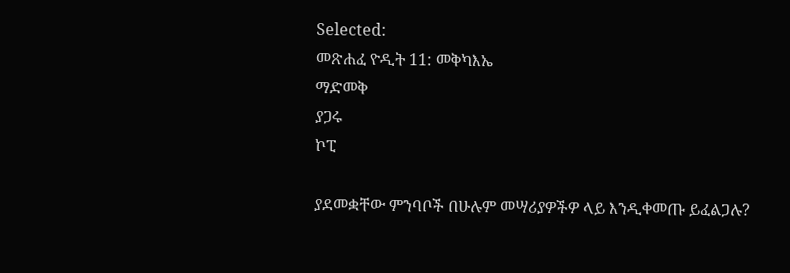Selected:
መጽሐፈ ዮዲት 11: መቅካእኤ
ማድመቅ
ያጋሩ
ኮፒ

ያደመቋቸው ምንባቦች በሁሉም መሣሪያዎችዎ ላይ እንዲቀመጡ ይፈልጋሉ?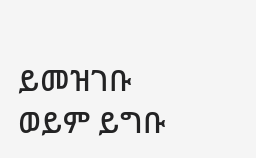ይመዝገቡ ወይም ይግቡ